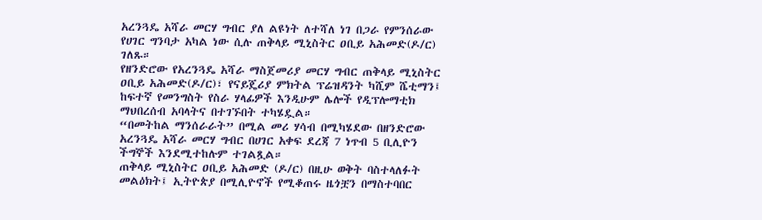አረንጓዴ አሻራ መርሃ ግብር ያለ ልዩነት ለተሻለ ነገ በጋራ የምንሰራው የሀገር ግንባታ አካል ነው ሲሉ ጠቅላይ ሚኒስትር ዐቢይ አሕመድ(ዶ/ር) ገለጹ።
የዘንድሮው የአረንጓዴ አሻራ ማስጀመሪያ መርሃ ግብር ጠቅላይ ሚኒስትር ዐቢይ አሕመድ(ዶ/ር)፣ የናይጄሪያ ምክትል ፕሬዝዳንት ካሺም ሼቲማን፤ ከፍተኛ የመንግስት የስራ ሃላፊዎች እንዲሁም ሌሎች የዲፕሎማቲክ ማህበረሰብ አባላትና በተገኙበት ተካሄዷል።
“በመትከል ማንሰራራት” በሚል መሪ ሃሳብ በሚካሄደው በዘንድሮው አረንጓዴ አሻራ መርሃ ግብር በሀገር አቀፍ ደረጃ 7 ነጥብ 5 ቢሊዮን ችግኞች እንደሚተከሉም ተገልጿል።
ጠቅላይ ሚኒስትር ዐቢይ አሕመድ (ዶ/ር) በዚሁ ወቅት ባስተላለፉት መልዕክት፤ ኢትዮጵያ በሚሊዮኖች የሚቆጠሩ ዜጎቿን በማስተባበር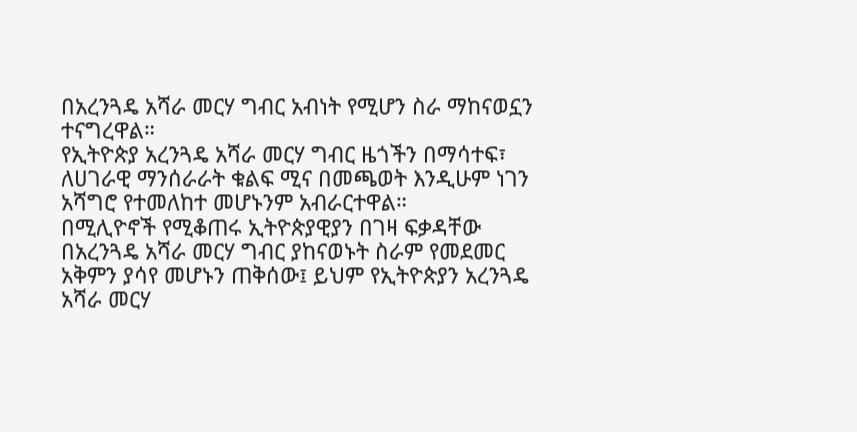በአረንጓዴ አሻራ መርሃ ግብር አብነት የሚሆን ስራ ማከናወኗን ተናግረዋል።
የኢትዮጵያ አረንጓዴ አሻራ መርሃ ግብር ዜጎችን በማሳተፍ፣ ለሀገራዊ ማንሰራራት ቁልፍ ሚና በመጫወት እንዲሁም ነገን አሻግሮ የተመለከተ መሆኑንም አብራርተዋል።
በሚሊዮኖች የሚቆጠሩ ኢትዮጵያዊያን በገዛ ፍቃዳቸው በአረንጓዴ አሻራ መርሃ ግብር ያከናወኑት ስራም የመደመር አቅምን ያሳየ መሆኑን ጠቅሰው፤ ይህም የኢትዮጵያን አረንጓዴ አሻራ መርሃ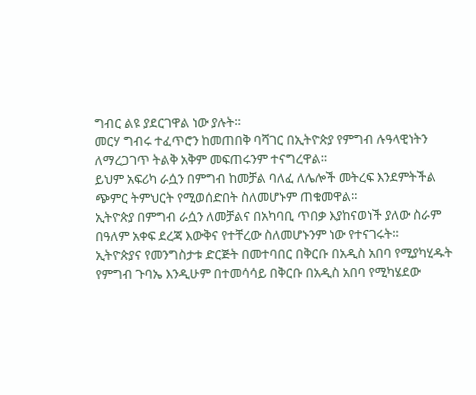ግብር ልዩ ያደርገዋል ነው ያሉት።
መርሃ ግብሩ ተፈጥሮን ከመጠበቅ ባሻገር በኢትዮጵያ የምግብ ሉዓላዊነትን ለማረጋገጥ ትልቅ አቅም መፍጠሩንም ተናግረዋል።
ይህም አፍሪካ ራሷን በምግብ ከመቻል ባለፈ ለሌሎች መትረፍ እንደምትችል ጭምር ትምህርት የሚወሰድበት ስለመሆኑም ጠቁመዋል።
ኢትዮጵያ በምግብ ራሷን ለመቻልና በአካባቢ ጥበቃ እያከናወነች ያለው ስራም በዓለም አቀፍ ደረጃ እውቅና የተቸረው ስለመሆኑንም ነው የተናገሩት።
ኢትዮጵያና የመንግስታቱ ድርጅት በመተባበር በቅርቡ በአዲስ አበባ የሚያካሂዱት የምግብ ጉባኤ እንዲሁም በተመሳሳይ በቅርቡ በአዲስ አበባ የሚካሄደው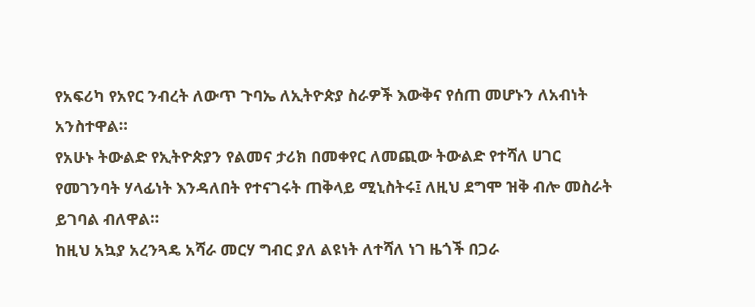የአፍሪካ የአየር ንብረት ለውጥ ጉባኤ ለኢትዮጵያ ስራዎች እውቅና የሰጠ መሆኑን ለአብነት አንስተዋል።
የአሁኑ ትውልድ የኢትዮጵያን የልመና ታሪክ በመቀየር ለመጪው ትውልድ የተሻለ ሀገር የመገንባት ሃላፊነት እንዳለበት የተናገሩት ጠቅላይ ሚኒስትሩ፤ ለዚህ ደግሞ ዝቅ ብሎ መስራት ይገባል ብለዋል።
ከዚህ አኳያ አረንጓዴ አሻራ መርሃ ግብር ያለ ልዩነት ለተሻለ ነገ ዜጎች በጋራ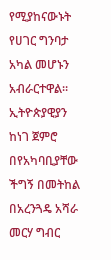የሚያከናውኑት የሀገር ግንባታ አካል መሆኑን አብራርተዋል።
ኢትዮጵያዊያን ከነገ ጀምሮ በየአካባቢያቸው ችግኝ በመትከል በአረንጓዴ አሻራ መርሃ ግብር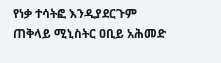የነቃ ተሳትፎ እንዲያደርጉም ጠቅላይ ሚኒስትር ዐቢይ አሕመድ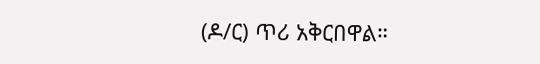(ዶ/ር) ጥሪ አቅርበዋል።